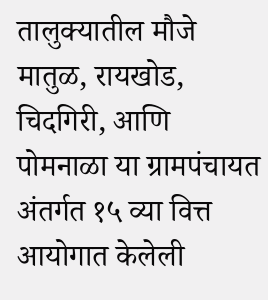तालुक्यातील मौजे मातुळ, रायखोड, चिदगिरी, आणि पोमनाळा या ग्रामपंचायत अंतर्गत १५ व्या वित्त आयोगात केलेली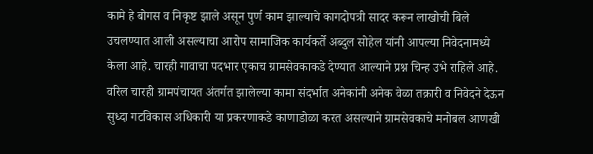कामे हे बोगस व निकृष्ट झाले असून पुर्ण काम झाल्याचे कागदोपत्री सादर करून लाखोची बिले उचलण्यात आली असल्याचा आरोप सामाजिक कार्यकर्ते अब्दुल सोहेल यांनी आपल्या निवेदनामध्ये केला आहे. चारही गावाचा पदभार एकाच ग्रामसेवकाकडे देण्यात आल्याने प्रश्न चिन्ह उभे राहिले आहे. वरिल चारही ग्रामपंचायत अंतर्गत झालेल्या कामा संदर्भात अनेकांनी अनेक वेळा तक्रारी व निवेदने देऊन सुध्दा गटविकास अधिकारी या प्रकरणाकडे काणाडोळा करत असल्याने ग्रामसेवकाचे मनोबल आणखी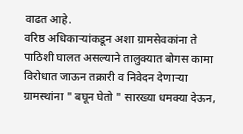वाढत आहे.
वरिष्ठ अधिकाऱ्यांकडून अशा ग्रामसेवकांना ते पाठिशी घालत असल्याने तालुक्यात बोगस कामा विरोधात जाऊन तक्रारी व निवेदन देणाऱ्या ग्रामस्थांना " बघून घेतो " सारख्या धमक्या देऊन,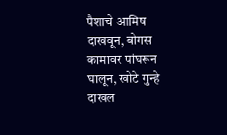पैशाचे आमिष दाखवून, बोगस कामावर पांघरून घालून, खोटे गुन्हे दाखल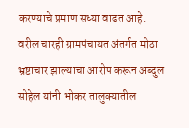करण्याचे प्रमाण सध्या वाढत आहे.
वरील चारही ग्रामपंचायत अंतर्गत मोठा भ्रष्टाचार झाल्याचा आरोप करून अब्दुल सोहेल यांनी भोकर तालुक्यातील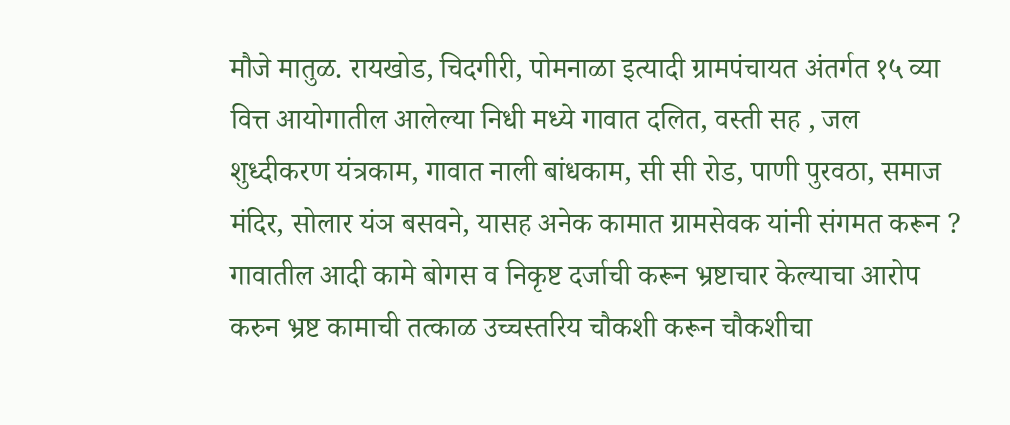मौजे मातुळ. रायखोड, चिदगीरी, पोमनाळा इत्यादी ग्रामपंचायत अंतर्गत १५ व्या वित्त आयोगातील आलेल्या निधी मध्ये गावात दलित, वस्ती सह , जल शुध्दीकरण यंत्रकाम, गावात नाली बांधकाम, सी सी रोड, पाणी पुरवठा, समाज मंदिर, सोलार यंञ बसवने, यासह अनेक कामात ग्रामसेवक यांनी संगमत करून ? गावातील आदी कामे बोगस व निकृष्ट दर्जाची करून भ्रष्टाचार केल्याचा आरोप करुन भ्रष्ट कामाची तत्काळ उच्चस्तरिय चौकशी करून चौकशीचा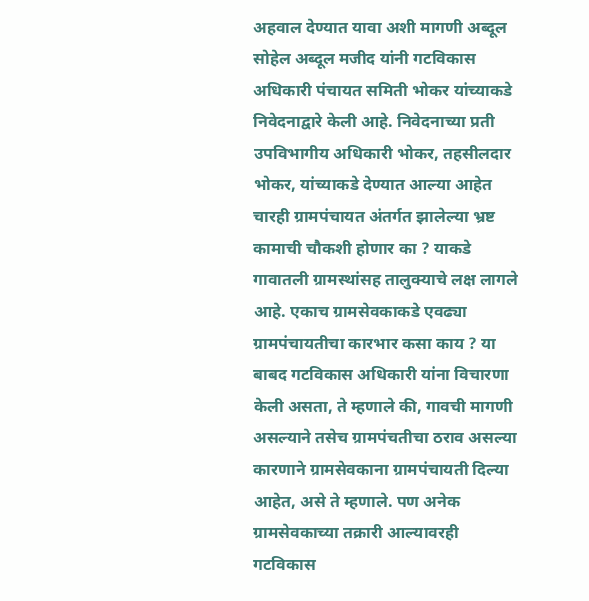अहवाल देण्यात यावा अशी मागणी अब्दूल सोहेल अब्दूल मजीद यांनी गटविकास अधिकारी पंचायत समिती भोकर यांच्याकडे निवेदनाद्वारे केली आहे. निवेदनाच्या प्रती उपविभागीय अधिकारी भोकर, तहसीलदार भोकर, यांच्याकडे देण्यात आल्या आहेत चारही ग्रामपंचायत अंतर्गत झालेल्या भ्रष्ट कामाची चौकशी होणार का ? याकडे गावातली ग्रामस्थांसह तालुक्याचे लक्ष लागले आहे. एकाच ग्रामसेवकाकडे एवढ्या ग्रामपंचायतीचा कारभार कसा काय ? या बाबद गटविकास अधिकारी यांना विचारणा केली असता, ते म्हणाले की, गावची मागणी असल्याने तसेच ग्रामपंचतीचा ठराव असल्या कारणाने ग्रामसेवकाना ग्रामपंचायती दिल्या आहेत, असे ते म्हणाले. पण अनेक ग्रामसेवकाच्या तक्रारी आल्यावरही गटविकास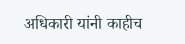अधिकारी यांनी काहीच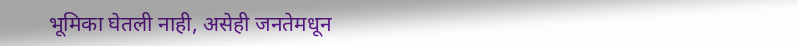भूमिका घेतली नाही, असेही जनतेमधून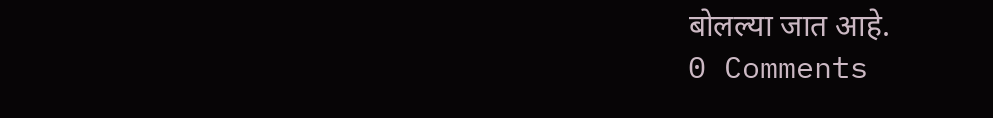बोलल्या जात आहे.
0 Comments